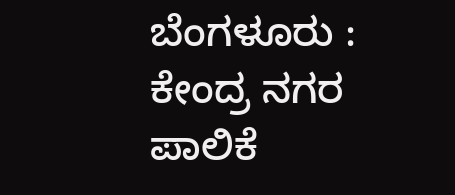ಬೆಂಗಳೂರು : ಕೇಂದ್ರ ನಗರ ಪಾಲಿಕೆ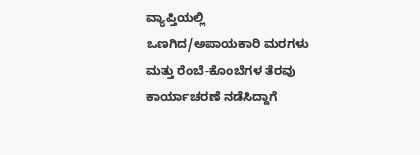ವ್ಯಾಪ್ತಿಯಲ್ಲಿ ಒಣಗಿದ/ಅಪಾಯಕಾರಿ ಮರಗಳು ಮತ್ತು ರೆಂಬೆ-ಕೊಂಬೆಗಳ ತೆರವು ಕಾರ್ಯಾಚರಣೆ ನಡೆಸಿದ್ದಾಗೆ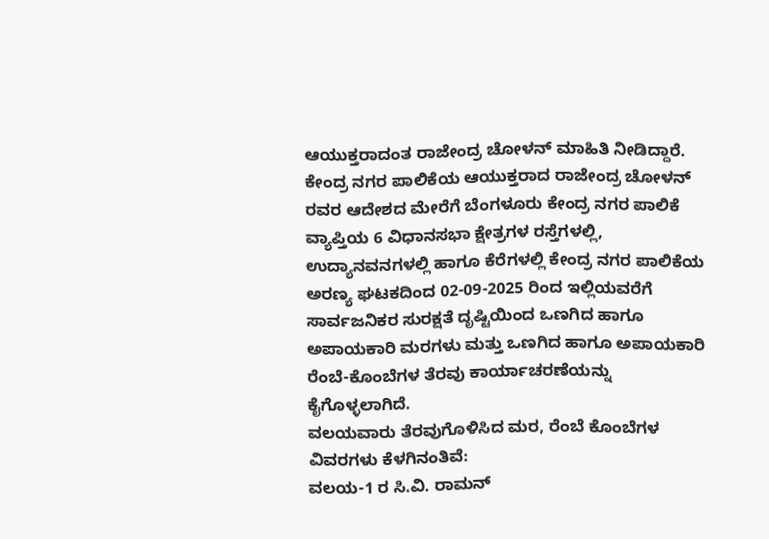ಆಯುಕ್ತರಾದಂತ ರಾಜೇಂದ್ರ ಚೋಳನ್ ಮಾಹಿತಿ ನೀಡಿದ್ದಾರೆ.
ಕೇಂದ್ರ ನಗರ ಪಾಲಿಕೆಯ ಆಯುಕ್ತರಾದ ರಾಜೇಂದ್ರ ಚೋಳನ್ ರವರ ಆದೇಶದ ಮೇರೆಗೆ ಬೆಂಗಳೂರು ಕೇಂದ್ರ ನಗರ ಪಾಲಿಕೆ ವ್ಯಾಪ್ತಿಯ 6 ವಿಧಾನಸಭಾ ಕ್ಷೇತ್ರಗಳ ರಸ್ತೆಗಳಲ್ಲಿ, ಉದ್ಯಾನವನಗಳಲ್ಲಿ ಹಾಗೂ ಕೆರೆಗಳಲ್ಲಿ ಕೇಂದ್ರ ನಗರ ಪಾಲಿಕೆಯ ಅರಣ್ಯ ಘಟಕದಿಂದ 02-09-2025 ರಿಂದ ಇಲ್ಲಿಯವರೆಗೆ ಸಾರ್ವಜನಿಕರ ಸುರಕ್ಷತೆ ದೃಷ್ಟಿಯಿಂದ ಒಣಗಿದ ಹಾಗೂ ಅಪಾಯಕಾರಿ ಮರಗಳು ಮತ್ತು ಒಣಗಿದ ಹಾಗೂ ಅಪಾಯಕಾರಿ ರೆಂಬೆ-ಕೊಂಬೆಗಳ ತೆರವು ಕಾರ್ಯಾಚರಣೆಯನ್ನು ಕೈಗೊಳ್ಳಲಾಗಿದೆ.
ವಲಯವಾರು ತೆರವುಗೊಳಿಸಿದ ಮರ, ರೆಂಬೆ ಕೊಂಬೆಗಳ ವಿವರಗಳು ಕೆಳಗಿನಂತಿವೆ:
ವಲಯ-1 ರ ಸಿ.ವಿ. ರಾಮನ್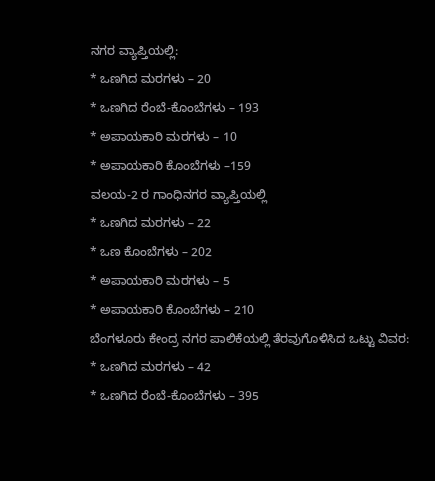ನಗರ ವ್ಯಾಪ್ತಿಯಲ್ಲಿ:
* ಒಣಗಿದ ಮರಗಳು – 20
* ಒಣಗಿದ ರೆಂಬೆ-ಕೊಂಬೆಗಳು – 193
* ಅಪಾಯಕಾರಿ ಮರಗಳು – 10
* ಅಪಾಯಕಾರಿ ಕೊಂಬೆಗಳು –159
ವಲಯ-2 ರ ಗಾಂಧಿನಗರ ವ್ಯಾಪ್ತಿಯಲ್ಲಿ
* ಒಣಗಿದ ಮರಗಳು – 22
* ಒಣ ಕೊಂಬೆಗಳು – 202
* ಅಪಾಯಕಾರಿ ಮರಗಳು – 5
* ಅಪಾಯಕಾರಿ ಕೊಂಬೆಗಳು – 210
ಬೆಂಗಳೂರು ಕೇಂದ್ರ ನಗರ ಪಾಲಿಕೆಯಲ್ಲಿ ತೆರವುಗೊಳಿಸಿದ ಒಟ್ಟು ವಿವರ:
* ಒಣಗಿದ ಮರಗಳು – 42
* ಒಣಗಿದ ರೆಂಬೆ-ಕೊಂಬೆಗಳು – 395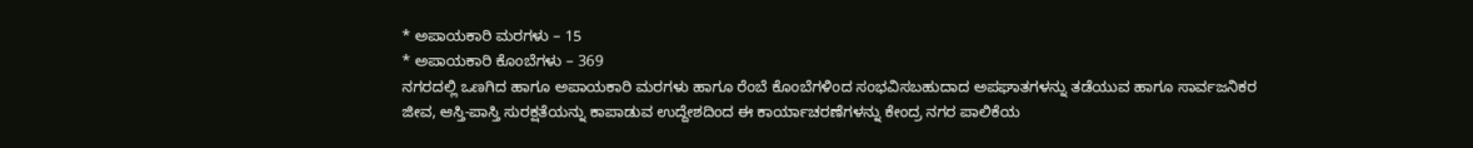* ಅಪಾಯಕಾರಿ ಮರಗಳು – 15
* ಅಪಾಯಕಾರಿ ಕೊಂಬೆಗಳು – 369
ನಗರದಲ್ಲಿ ಒಣಗಿದ ಹಾಗೂ ಅಪಾಯಕಾರಿ ಮರಗಳು ಹಾಗೂ ರೆಂಬೆ ಕೊಂಬೆಗಳಿಂದ ಸಂಭವಿಸಬಹುದಾದ ಅಪಘಾತಗಳನ್ನು ತಡೆಯುವ ಹಾಗೂ ಸಾರ್ವಜನಿಕರ ಜೀವ, ಆಸ್ತಿ-ಪಾಸ್ತಿ ಸುರಕ್ಷತೆಯನ್ನು ಕಾಪಾಡುವ ಉದ್ದೇಶದಿಂದ ಈ ಕಾರ್ಯಾಚರಣೆಗಳನ್ನು ಕೇಂದ್ರ ನಗರ ಪಾಲಿಕೆಯ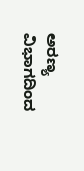ಅರಣ್ಯ ವಿಭಾಗದಿಂದ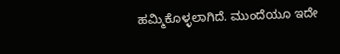ಹಮ್ಮಿಕೊಳ್ಳಲಾಗಿದೆ. ಮುಂದೆಯೂ ಇದೇ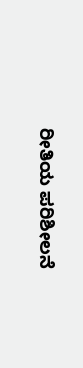ರೀತಿಯ ಪರಿಶೀಲನೆ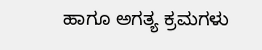ಹಾಗೂ ಅಗತ್ಯ ಕ್ರಮಗಳು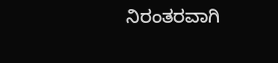ನಿರಂತರವಾಗಿ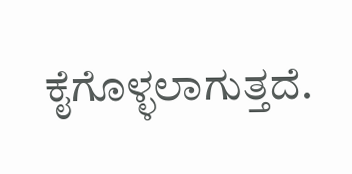ಕೈಗೊಳ್ಳಲಾಗುತ್ತದೆ.